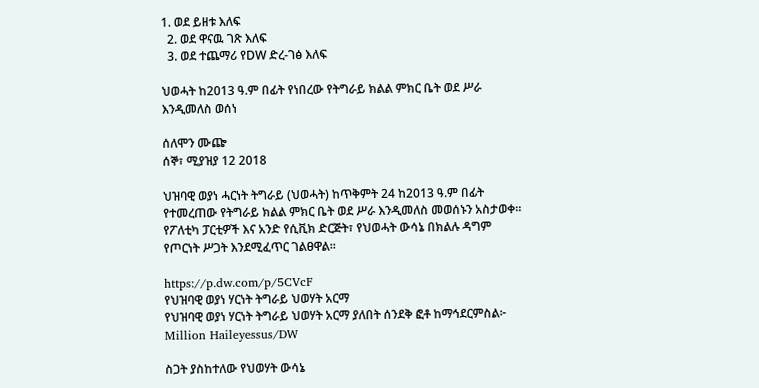1. ወደ ይዘቱ እለፍ
  2. ወደ ዋናዉ ገጽ እለፍ
  3. ወደ ተጨማሪ የDW ድረ-ገፅ እለፍ

ህወሓት ከ2013 ዓ.ም በፊት የነበረው የትግራይ ክልል ምክር ቤት ወደ ሥራ እንዲመለስ ወሰነ

ሰለሞን ሙጬ
ሰኞ፣ ሚያዝያ 12 2018

ህዝባዊ ወያነ ሓርነት ትግራይ (ህወሓት) ከጥቅምት 24 ከ2013 ዓ.ም በፊት የተመረጠው የትግራይ ክልል ምክር ቤት ወደ ሥራ እንዲመለስ መወሰኑን አስታወቀ። የፖለቲካ ፓርቲዎች እና አንድ የሲቪክ ድርጅት፣ የህወሓት ውሳኔ በክልሉ ዳግም የጦርነት ሥጋት እንደሚፈጥር ገልፀዋል።

https://p.dw.com/p/5CVcF
የህዝባዊ ወያነ ሃርነት ትግራይ ህወሃት አርማ
የህዝባዊ ወያነ ሃርነት ትግራይ ህወሃት አርማ ያለበት ሰንደቅ ፎቶ ከማኅደርምስል፦ Million Haileyessus/DW

ስጋት ያስከተለው የህወሃት ውሳኔ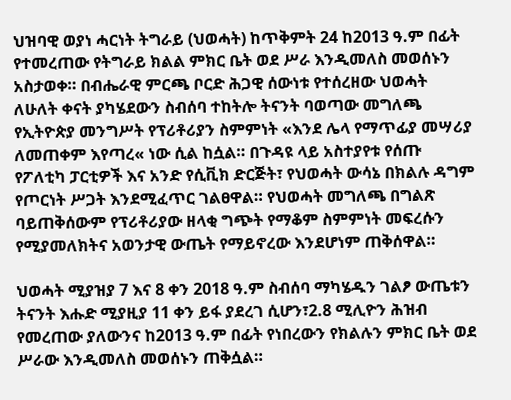ህዝባዊ ወያነ ሓርነት ትግራይ (ህወሓት) ከጥቅምት 24 ከ2013 ዓ.ም በፊት የተመረጠው የትግራይ ክልል ምክር ቤት ወደ ሥራ እንዲመለስ መወሰኑን አስታወቀ። በብሔራዊ ምርጫ ቦርድ ሕጋዊ ሰውነቱ የተሰረዘው ህወሓት ለሁለት ቀናት ያካሄደውን ስብሰባ ተከትሎ ትናንት ባወጣው መግለጫ የኢትዮጵያ መንግሥት የፕሪቶሪያን ስምምነት «እንደ ሌላ የማጥፊያ መሣሪያ ለመጠቀም እየጣረ« ነው ሲል ከሷል። በጉዳዩ ላይ አስተያየቱ የሰጡ የፖለቲካ ፓርቲዎች እና አንድ የሲቪክ ድርጅት፣ የህወሓት ውሳኔ በክልሉ ዳግም የጦርነት ሥጋት እንደሚፈጥር ገልፀዋል። የህወሓት መግለጫ በግልጽ ባይጠቅሰውም የፕሪቶሪያው ዘላቂ ግጭት የማቆም ስምምነት መፍረሱን የሚያመለክትና አወንታዊ ውጤት የማይኖረው እንደሆነም ጠቅሰዋል።

ህወሓት ሚያዝያ 7 እና 8 ቀን 2018 ዓ.ም ስብሰባ ማካሄዱን ገልፆ ውጤቱን ትናንት እሑድ ሚያዚያ 11 ቀን ይፋ ያደረገ ሲሆን፣2.8 ሚሊዮን ሕዝብ የመረጠው ያለውንና ከ2013 ዓ.ም በፊት የነበረውን የክልሉን ምክር ቤት ወደ ሥራው እንዲመለስ መወሰኑን ጠቅሷል።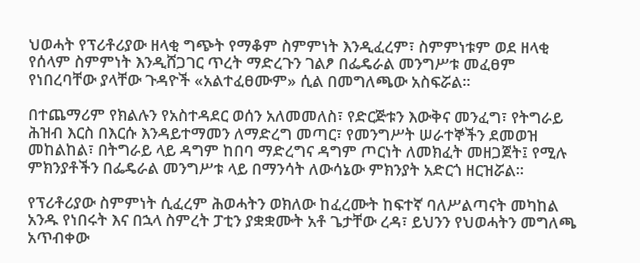ህወሓት የፕሪቶሪያው ዘላቂ ግጭት የማቆም ስምምነት እንዲፈረም፣ ስምምነቱም ወደ ዘላቂ የሰላም ስምምነት እንዲሸጋገር ጥረት ማድረጉን ገልፆ በፌዴራል መንግሥቱ መፈፀም የነበረባቸው ያላቸው ጉዳዮች «አልተፈፀሙም» ሲል በመግለጫው አስፍሯል።

በተጨማሪም የክልሉን የአስተዳደር ወሰን አለመመለስ፣ የድርጅቱን እውቅና መንፈግ፣ የትግራይ ሕዝብ እርስ በእርሱ እንዳይተማመን ለማድረግ መጣር፣ የመንግሥት ሠራተኞችን ደመወዝ መከልከል፣ በትግራይ ላይ ዳግም ከበባ ማድረግና ዳግም ጦርነት ለመክፈት መዘጋጀት፤ የሚሉ ምክንያቶችን በፌዴራል መንግሥቱ ላይ በማንሳት ለውሳኔው ምክንያት አድርጎ ዘርዝሯል።

የፕሪቶሪያው ስምምነት ሲፈረም ሕወሓትን ወክለው ከፈረሙት ከፍተኛ ባለሥልጣናት መካከል አንዱ የነበሩት እና በኋላ ስምረት ፓቲን ያቋቋሙት አቶ ጌታቸው ረዳ፣ ይህንን የህወሓትን መግለጫ አጥብቀው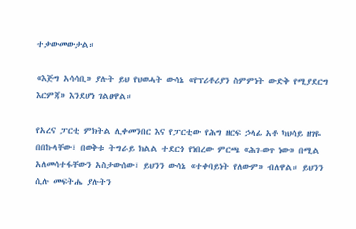ተቃውመውታል።

«እጅግ አሳሳቢ» ያሉት ይህ የህወሓት ውሳኔ «የፕሪቶሪያን ስምምነት ውድቅ የሚያደርግ እርምጃ» እንደሆነ ገልፀዋል።

የአረና ፓርቲ ምክትል ሊቀመንበር እና የፓርቲው የሕግ ዘርፍ ኃላፊ አቶ ካህሳይ ዘገዬ በበኩላቸው፣ በወቅቱ ትግራይ ክልል ተደርጎ የነበረው ምርጫ «ሕገ-ወጥ ነው» በሚል አለመሳተፋቸውን አስታውሰው፣ ይህንን ውሳኔ «ተቀባይነት የለውም» ብለዋል። ይህንን ሲሉ መፍትሔ ያሉትን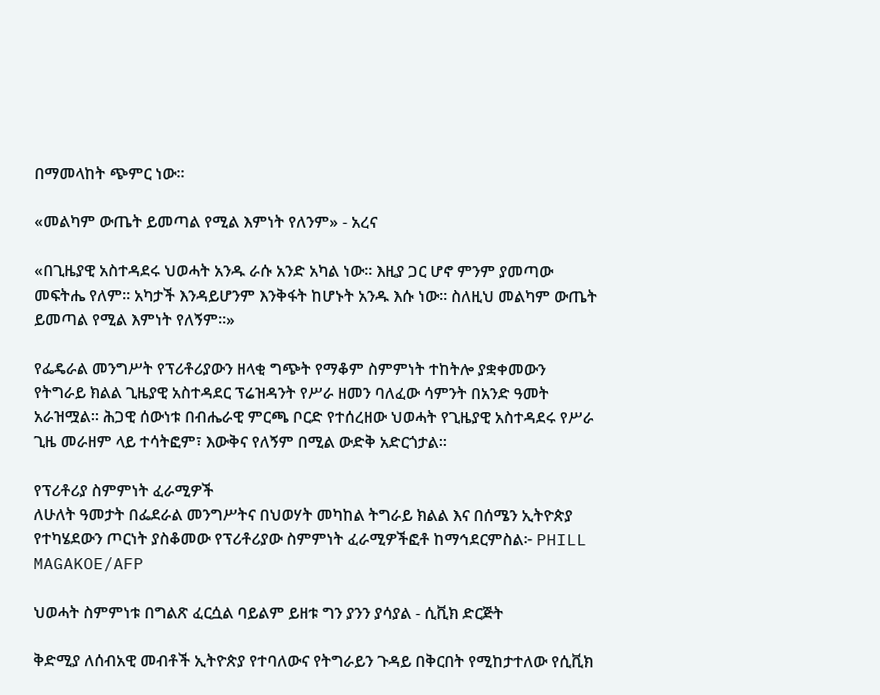በማመላከት ጭምር ነው።

«መልካም ውጤት ይመጣል የሚል እምነት የለንም» - አረና

«በጊዜያዊ አስተዳደሩ ህወሓት አንዱ ራሱ አንድ አካል ነው። እዚያ ጋር ሆኖ ምንም ያመጣው መፍትሔ የለም። አካታች እንዳይሆንም እንቅፋት ከሆኑት አንዱ እሱ ነው። ስለዚህ መልካም ውጤት ይመጣል የሚል እምነት የለኝም።»

የፌዴራል መንግሥት የፕሪቶሪያውን ዘላቂ ግጭት የማቆም ስምምነት ተከትሎ ያቋቀመውን የትግራይ ክልል ጊዜያዊ አስተዳደር ፕሬዝዳንት የሥራ ዘመን ባለፈው ሳምንት በአንድ ዓመት አራዝሟል። ሕጋዊ ሰውነቱ በብሔራዊ ምርጫ ቦርድ የተሰረዘው ህወሓት የጊዜያዊ አስተዳደሩ የሥራ ጊዜ መራዘም ላይ ተሳትፎም፣ እውቅና የለኝም በሚል ውድቅ አድርጎታል።

የፕሪቶሪያ ስምምነት ፈራሚዎች
ለሁለት ዓመታት በፌደራል መንግሥትና በህወሃት መካከል ትግራይ ክልል እና በሰሜን ኢትዮጵያ የተካሄደውን ጦርነት ያስቆመው የፕሪቶሪያው ስምምነት ፈራሚዎችፎቶ ከማኅደርምስል፦ PHILL MAGAKOE/AFP

ህወሓት ስምምነቱ በግልጽ ፈርሷል ባይልም ይዘቱ ግን ያንን ያሳያል - ሲቪክ ድርጅት

ቅድሚያ ለሰብአዊ መብቶች ኢትዮጵያ የተባለውና የትግራይን ጉዳይ በቅርበት የሚከታተለው የሲቪክ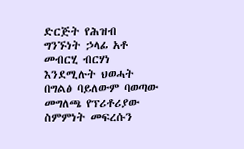ድርጅት የሕዝብ ግንኙነት ኃላፊ አቶ መብርሂ ብርሃነ እንደሚሉት ህወሓት በግልፅ ባይለውም ባወጣው መግለጫ የፕሪቶሪያው ስምምነት መፍረሱን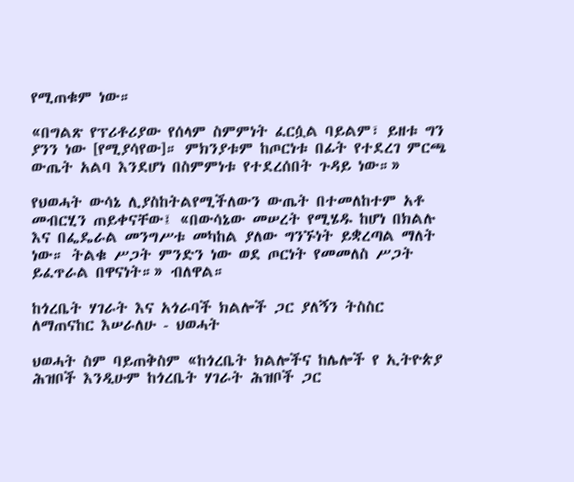የሚጠቁም ነው።

«በግልጽ የፕሪቶሪያው የሰላም ስምምነት ፈርሷል ባይልም፣ ይዘቱ ግን ያንን ነው [የሚያሳየው]። ምክንያቱም ከጦርነቱ በፊት የተደረገ ምርጫ ውጤት አልባ እንደሆነ በስምምነቱ የተደረሰበት ጉዳይ ነው።»

የህወሓት ውሳኔ ሊያስከትልየሚችለውን ውጤት በተመለከተም አቶ መብርሂን ጠይቀናቸው፤ «በውሳኔው መሠረት የሚሄዱ ከሆነ በክልሉ እና በፌዴራል መንግሥቱ መካከል ያለው ግንኙነት ይቋረጣል ማለት ነው። ትልቁ ሥጋት ምንድን ነው ወደ ጦርነት የመመለስ ሥጋት ይፈጥራል በዋናነት።» ብለዋል።

ከጎረቤት ሃገራት እና አጎራባች ክልሎች ጋር ያለኝን ትስስር ለማጠናከር እሠራለሁ - ህወሓት

ህወሓት ስም ባይጠቅስም «ከጎረቤት ክልሎችና ከሌሎች የ ኢትዮጵያ ሕዝቦች እንዲሁም ከጎረቤት ሃገራት ሕዝቦች ጋር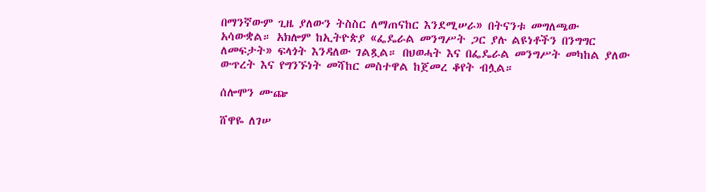በማንኛውም ጊዜ ያለውን ትስስር ለማጠናከር እንደሚሠራ» በትናንቱ መግለጫው አሳውቋል። አክሎም ከኢትዮጵያ «ፌዴራል መንግሥት ጋር ያሉ ልዩነቶችን በንግግር ለመፍታት» ፍላጎት እንዳለው ገልጿል። በህወሓት እና በፌዴራል መንግሥት መካከል ያለው ውጥረት እና የግንኙነት መሻከር መስተዋል ከጀመረ ቆየት ብሏል።

ሰሎሞን ሙጬ

ሸዋዬ ለገሠ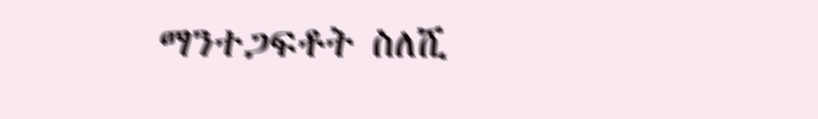ማንተጋፍቶት ስለሺ